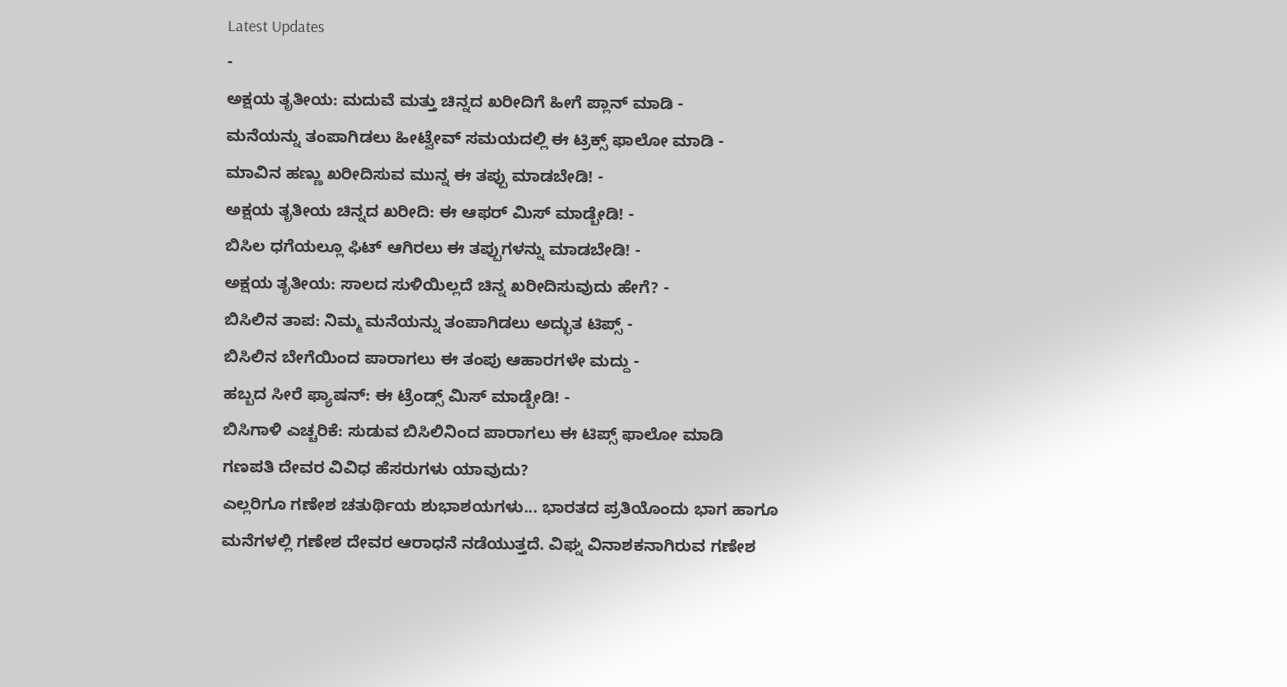Latest Updates
-
ಅಕ್ಷಯ ತೃತೀಯ: ಮದುವೆ ಮತ್ತು ಚಿನ್ನದ ಖರೀದಿಗೆ ಹೀಗೆ ಪ್ಲಾನ್ ಮಾಡಿ -
ಮನೆಯನ್ನು ತಂಪಾಗಿಡಲು ಹೀಟ್ವೇವ್ ಸಮಯದಲ್ಲಿ ಈ ಟ್ರಿಕ್ಸ್ ಫಾಲೋ ಮಾಡಿ -
ಮಾವಿನ ಹಣ್ಣು ಖರೀದಿಸುವ ಮುನ್ನ ಈ ತಪ್ಪು ಮಾಡಬೇಡಿ! -
ಅಕ್ಷಯ ತೃತೀಯ ಚಿನ್ನದ ಖರೀದಿ: ಈ ಆಫರ್ ಮಿಸ್ ಮಾಡ್ಬೇಡಿ! -
ಬಿಸಿಲ ಧಗೆಯಲ್ಲೂ ಫಿಟ್ ಆಗಿರಲು ಈ ತಪ್ಪುಗಳನ್ನು ಮಾಡಬೇಡಿ! -
ಅಕ್ಷಯ ತೃತೀಯ: ಸಾಲದ ಸುಳಿಯಿಲ್ಲದೆ ಚಿನ್ನ ಖರೀದಿಸುವುದು ಹೇಗೆ? -
ಬಿಸಿಲಿನ ತಾಪ: ನಿಮ್ಮ ಮನೆಯನ್ನು ತಂಪಾಗಿಡಲು ಅದ್ಭುತ ಟಿಪ್ಸ್ -
ಬಿಸಿಲಿನ ಬೇಗೆಯಿಂದ ಪಾರಾಗಲು ಈ ತಂಪು ಆಹಾರಗಳೇ ಮದ್ದು -
ಹಬ್ಬದ ಸೀರೆ ಫ್ಯಾಷನ್: ಈ ಟ್ರೆಂಡ್ಸ್ ಮಿಸ್ ಮಾಡ್ಬೇಡಿ! -
ಬಿಸಿಗಾಳಿ ಎಚ್ಚರಿಕೆ: ಸುಡುವ ಬಿಸಿಲಿನಿಂದ ಪಾರಾಗಲು ಈ ಟಿಪ್ಸ್ ಫಾಲೋ ಮಾಡಿ
ಗಣಪತಿ ದೇವರ ವಿವಿಧ ಹೆಸರುಗಳು ಯಾವುದು?
ಎಲ್ಲರಿಗೂ ಗಣೇಶ ಚತುರ್ಥಿಯ ಶುಭಾಶಯಗಳು... ಭಾರತದ ಪ್ರತಿಯೊಂದು ಭಾಗ ಹಾಗೂ ಮನೆಗಳಲ್ಲಿ ಗಣೇಶ ದೇವರ ಆರಾಧನೆ ನಡೆಯುತ್ತದೆ. ವಿಘ್ನ ವಿನಾಶಕನಾಗಿರುವ ಗಣೇಶ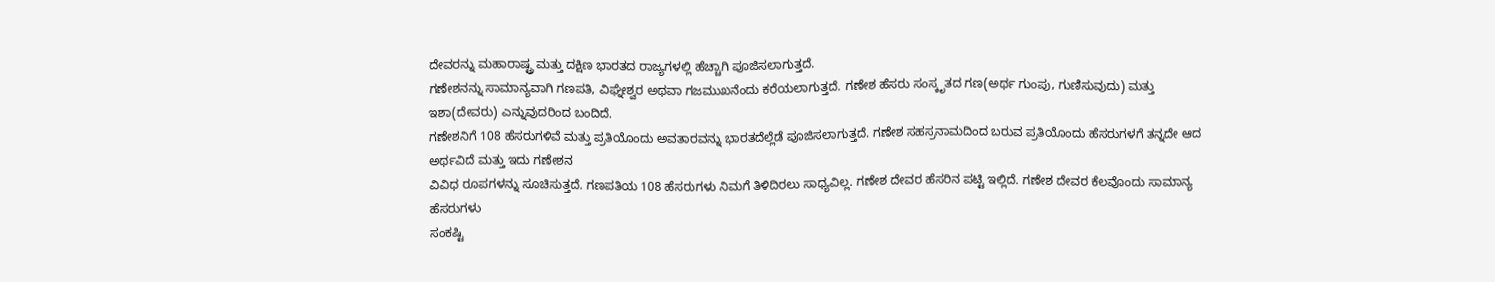ದೇವರನ್ನು ಮಹಾರಾಷ್ಟ್ರ ಮತ್ತು ದಕ್ಷಿಣ ಭಾರತದ ರಾಜ್ಯಗಳಲ್ಲಿ ಹೆಚ್ಚಾಗಿ ಪೂಜಿಸಲಾಗುತ್ತದೆ.
ಗಣೇಶನನ್ನು ಸಾಮಾನ್ಯವಾಗಿ ಗಣಪತಿ, ವಿಘ್ನೇಶ್ವರ ಅಥವಾ ಗಜಮುಖನೆಂದು ಕರೆಯಲಾಗುತ್ತದೆ. ಗಣೇಶ ಹೆಸರು ಸಂಸ್ಕೃತದ ಗಣ(ಅರ್ಥ ಗುಂಪು, ಗುಣಿಸುವುದು) ಮತ್ತು ಇಶಾ(ದೇವರು) ಎನ್ನುವುದರಿಂದ ಬಂದಿದೆ.
ಗಣೇಶನಿಗೆ 108 ಹೆಸರುಗಳಿವೆ ಮತ್ತು ಪ್ರತಿಯೊಂದು ಅವತಾರವನ್ನು ಭಾರತದೆಲ್ಲೆಡೆ ಪೂಜಿಸಲಾಗುತ್ತದೆ. ಗಣೇಶ ಸಹಸ್ರನಾಮದಿಂದ ಬರುವ ಪ್ರತಿಯೊಂದು ಹೆಸರುಗಳಗೆ ತನ್ನದೇ ಆದ ಅರ್ಥವಿದೆ ಮತ್ತು ಇದು ಗಣೇಶನ
ವಿವಿಧ ರೂಪಗಳನ್ನು ಸೂಚಿಸುತ್ತದೆ. ಗಣಪತಿಯ 108 ಹೆಸರುಗಳು ನಿಮಗೆ ತಿಳಿದಿರಲು ಸಾಧ್ಯವಿಲ್ಲ. ಗಣೇಶ ದೇವರ ಹೆಸರಿನ ಪಟ್ಟಿ ಇಲ್ಲಿದೆ. ಗಣೇಶ ದೇವರ ಕೆಲವೊಂದು ಸಾಮಾನ್ಯ ಹೆಸರುಗಳು
ಸಂಕಷ್ಟಿ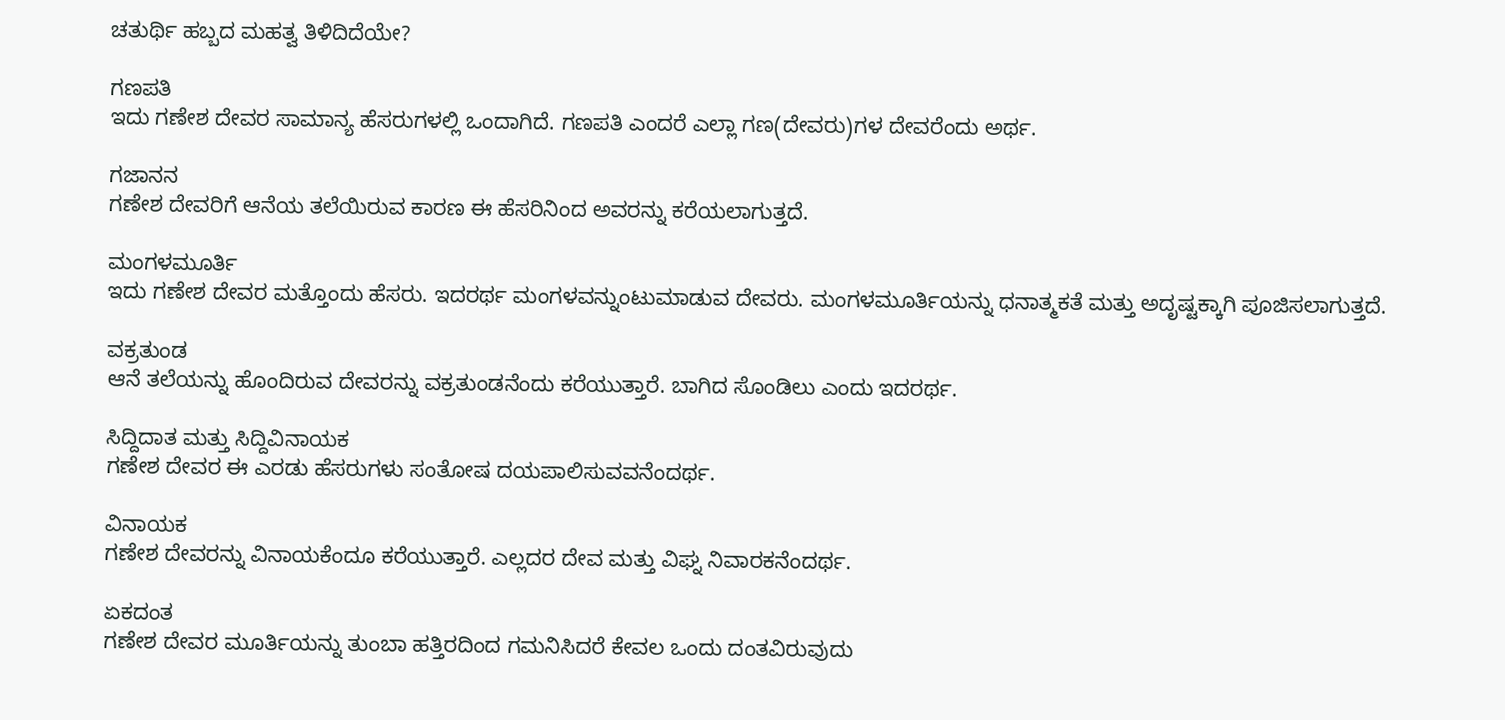ಚತುರ್ಥಿ ಹಬ್ಬದ ಮಹತ್ವ ತಿಳಿದಿದೆಯೇ?

ಗಣಪತಿ
ಇದು ಗಣೇಶ ದೇವರ ಸಾಮಾನ್ಯ ಹೆಸರುಗಳಲ್ಲಿ ಒಂದಾಗಿದೆ. ಗಣಪತಿ ಎಂದರೆ ಎಲ್ಲಾ ಗಣ(ದೇವರು)ಗಳ ದೇವರೆಂದು ಅರ್ಥ.

ಗಜಾನನ
ಗಣೇಶ ದೇವರಿಗೆ ಆನೆಯ ತಲೆಯಿರುವ ಕಾರಣ ಈ ಹೆಸರಿನಿಂದ ಅವರನ್ನು ಕರೆಯಲಾಗುತ್ತದೆ.

ಮಂಗಳಮೂರ್ತಿ
ಇದು ಗಣೇಶ ದೇವರ ಮತ್ತೊಂದು ಹೆಸರು. ಇದರರ್ಥ ಮಂಗಳವನ್ನುಂಟುಮಾಡುವ ದೇವರು. ಮಂಗಳಮೂರ್ತಿಯನ್ನು ಧನಾತ್ಮಕತೆ ಮತ್ತು ಅದೃಷ್ಟಕ್ಕಾಗಿ ಪೂಜಿಸಲಾಗುತ್ತದೆ.

ವಕ್ರತುಂಡ
ಆನೆ ತಲೆಯನ್ನು ಹೊಂದಿರುವ ದೇವರನ್ನು ವಕ್ರತುಂಡನೆಂದು ಕರೆಯುತ್ತಾರೆ. ಬಾಗಿದ ಸೊಂಡಿಲು ಎಂದು ಇದರರ್ಥ.

ಸಿದ್ದಿದಾತ ಮತ್ತು ಸಿದ್ದಿವಿನಾಯಕ
ಗಣೇಶ ದೇವರ ಈ ಎರಡು ಹೆಸರುಗಳು ಸಂತೋಷ ದಯಪಾಲಿಸುವವನೆಂದರ್ಥ.

ವಿನಾಯಕ
ಗಣೇಶ ದೇವರನ್ನು ವಿನಾಯಕೆಂದೂ ಕರೆಯುತ್ತಾರೆ. ಎಲ್ಲದರ ದೇವ ಮತ್ತು ವಿಘ್ನ ನಿವಾರಕನೆಂದರ್ಥ.

ಏಕದಂತ
ಗಣೇಶ ದೇವರ ಮೂರ್ತಿಯನ್ನು ತುಂಬಾ ಹತ್ತಿರದಿಂದ ಗಮನಿಸಿದರೆ ಕೇವಲ ಒಂದು ದಂತವಿರುವುದು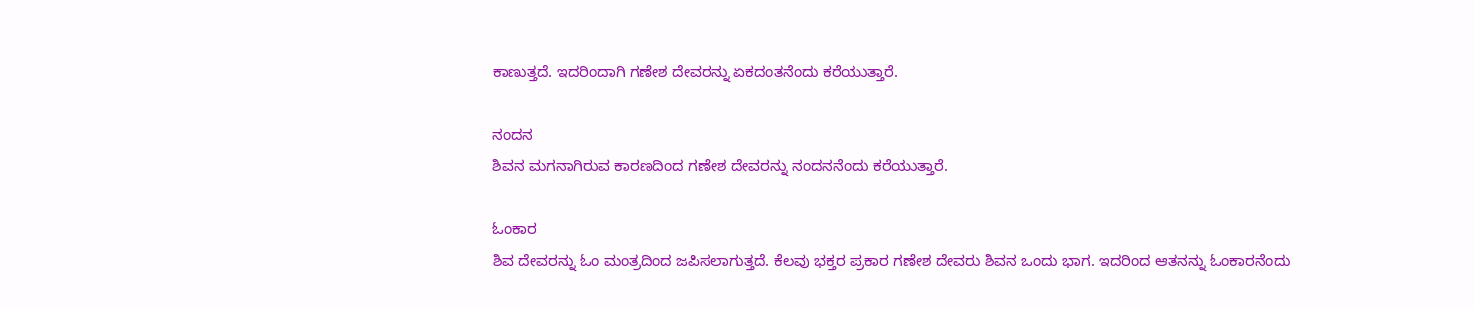ಕಾಣುತ್ತದೆ. ಇದರಿಂದಾಗಿ ಗಣೇಶ ದೇವರನ್ನು ಏಕದಂತನೆಂದು ಕರೆಯುತ್ತಾರೆ.

ನಂದನ
ಶಿವನ ಮಗನಾಗಿರುವ ಕಾರಣದಿಂದ ಗಣೇಶ ದೇವರನ್ನು ನಂದನನೆಂದು ಕರೆಯುತ್ತಾರೆ.

ಓಂಕಾರ
ಶಿವ ದೇವರನ್ನು ಓಂ ಮಂತ್ರದಿಂದ ಜಪಿಸಲಾಗುತ್ತದೆ. ಕೆಲವು ಭಕ್ತರ ಪ್ರಕಾರ ಗಣೇಶ ದೇವರು ಶಿವನ ಒಂದು ಭಾಗ. ಇದರಿಂದ ಆತನನ್ನು ಓಂಕಾರನೆಂದು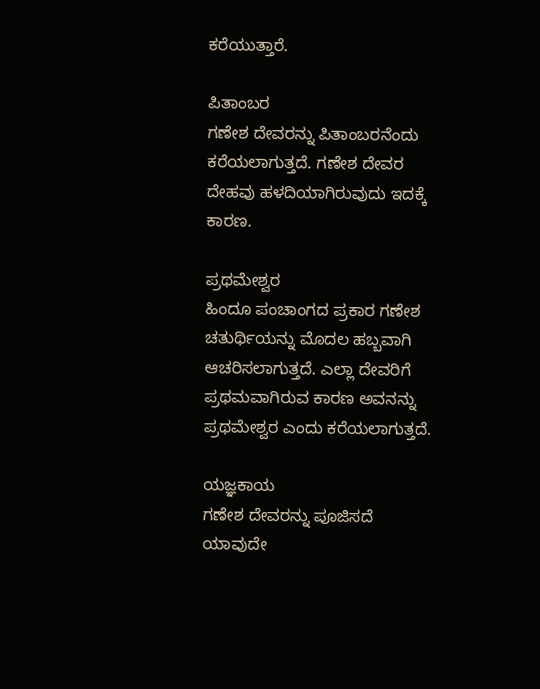ಕರೆಯುತ್ತಾರೆ.

ಪಿತಾಂಬರ
ಗಣೇಶ ದೇವರನ್ನು ಪಿತಾಂಬರನೆಂದು ಕರೆಯಲಾಗುತ್ತದೆ. ಗಣೇಶ ದೇವರ ದೇಹವು ಹಳದಿಯಾಗಿರುವುದು ಇದಕ್ಕೆ ಕಾರಣ.

ಪ್ರಥಮೇಶ್ವರ
ಹಿಂದೂ ಪಂಚಾಂಗದ ಪ್ರಕಾರ ಗಣೇಶ ಚತುರ್ಥಿಯನ್ನು ಮೊದಲ ಹಬ್ಬವಾಗಿ ಆಚರಿಸಲಾಗುತ್ತದೆ. ಎಲ್ಲಾ ದೇವರಿಗೆ ಪ್ರಥಮವಾಗಿರುವ ಕಾರಣ ಅವನನ್ನು ಪ್ರಥಮೇಶ್ವರ ಎಂದು ಕರೆಯಲಾಗುತ್ತದೆ.

ಯಜ್ಞಕಾಯ
ಗಣೇಶ ದೇವರನ್ನು ಪೂಜಿಸದೆ ಯಾವುದೇ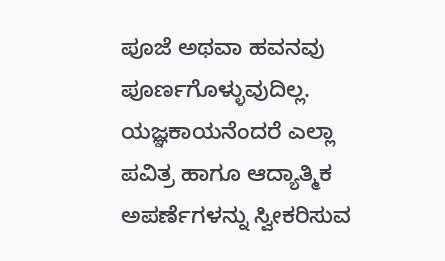ಪೂಜೆ ಅಥವಾ ಹವನವು ಪೂರ್ಣಗೊಳ್ಳುವುದಿಲ್ಲ. ಯಜ್ಞಕಾಯನೆಂದರೆ ಎಲ್ಲಾ ಪವಿತ್ರ ಹಾಗೂ ಆದ್ಯಾತ್ಮಿಕ ಅಪರ್ಣೆಗಳನ್ನು ಸ್ವೀಕರಿಸುವ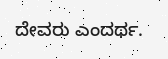ದೇವರು ಎಂದರ್ಥ.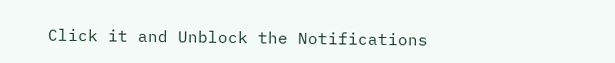Click it and Unblock the Notifications